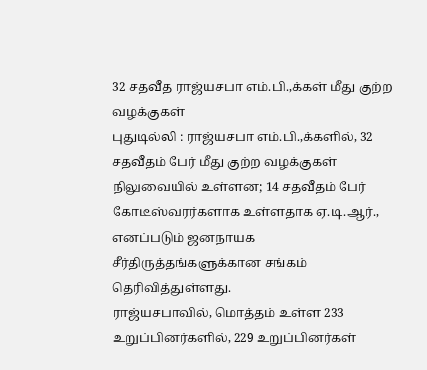32 சதவீத ராஜ்யசபா எம்.பி.,க்கள் மீது குற்ற வழக்குகள்
புதுடில்லி : ராஜ்யசபா எம்.பி.,க்களில், 32 சதவீதம் பேர் மீது குற்ற வழக்குகள் நிலுவையில் உள்ளன; 14 சதவீதம் பேர் கோடீஸ்வரர்களாக உள்ளதாக ஏ.டி.ஆர்., எனப்படும் ஜனநாயக சீர்திருத்தங்களுக்கான சங்கம் தெரிவித்துள்ளது.
ராஜ்யசபாவில், மொத்தம் உள்ள 233 உறுப்பினர்களில், 229 உறுப்பினர்கள்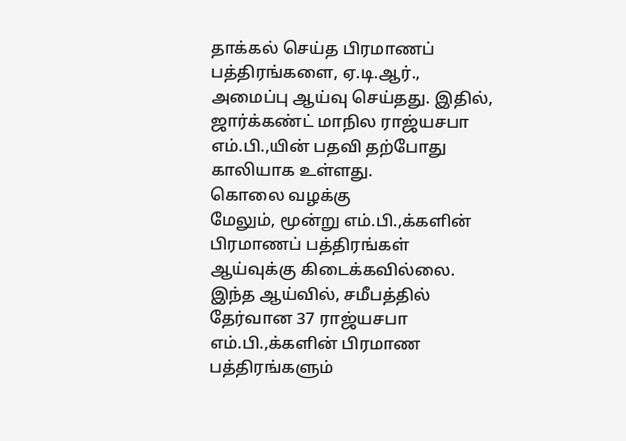தாக்கல் செய்த பிரமாணப் பத்திரங்களை, ஏ.டி.ஆர்., அமைப்பு ஆய்வு செய்தது. இதில், ஜார்க்கண்ட் மாநில ராஜ்யசபா எம்.பி.,யின் பதவி தற்போது காலியாக உள்ளது.
கொலை வழக்கு
மேலும், மூன்று எம்.பி.,க்களின் பிரமாணப் பத்திரங்கள் ஆய்வுக்கு கிடைக்கவில்லை. இந்த ஆய்வில், சமீபத்தில் தேர்வான 37 ராஜ்யசபா எம்.பி.,க்களின் பிரமாண பத்திரங்களும்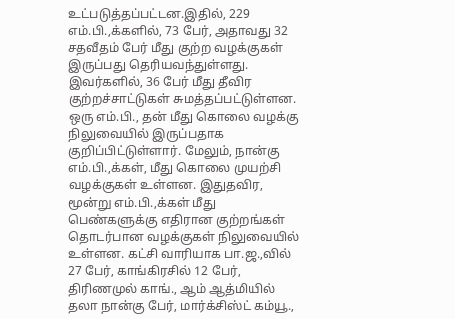உட்படுத்தப்பட்டன.இதில், 229 எம்.பி.,க்களில், 73 பேர், அதாவது 32 சதவீதம் பேர் மீது குற்ற வழக்குகள் இருப்பது தெரியவந்துள்ளது. இவர்களில், 36 பேர் மீது தீவிர குற்றச்சாட்டுகள் சுமத்தப்பட்டுள்ளன. ஒரு எம்.பி., தன் மீது கொலை வழக்கு நிலுவையில் இருப்பதாக குறிப்பிட்டுள்ளார். மேலும், நான்கு எம்.பி.,க்கள், மீது கொலை முயற்சி வழக்குகள் உள்ளன. இதுதவிர, மூன்று எம்.பி.,க்கள் மீது பெண்களுக்கு எதிரான குற்றங்கள் தொடர்பான வழக்குகள் நிலுவையில் உள்ளன. கட்சி வாரியாக பா.ஜ.,வில் 27 பேர், காங்கிரசில் 12 பேர், திரிணமுல் காங்., ஆம் ஆத்மியில் தலா நான்கு பேர், மார்க்சிஸ்ட் கம்யூ.,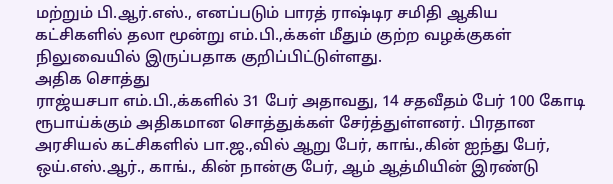மற்றும் பி.ஆர்.எஸ்., எனப்படும் பாரத் ராஷ்டிர சமிதி ஆகிய கட்சிகளில் தலா மூன்று எம்.பி.,க்கள் மீதும் குற்ற வழக்குகள் நிலுவையில் இருப்பதாக குறிப்பிட்டுள்ளது.
அதிக சொத்து
ராஜ்யசபா எம்.பி.,க்களில் 31 பேர் அதாவது, 14 சதவீதம் பேர் 100 கோடி ரூபாய்க்கும் அதிகமான சொத்துக்கள் சேர்த்துள்ளனர். பிரதான அரசியல் கட்சிகளில் பா.ஜ.,வில் ஆறு பேர், காங்.,கின் ஐந்து பேர், ஒய்.எஸ்.ஆர்., காங்., கின் நான்கு பேர், ஆம் ஆத்மியின் இரண்டு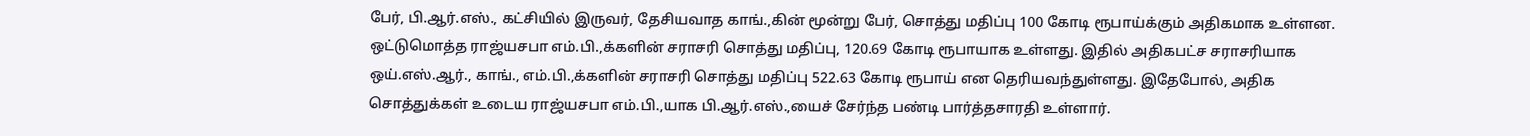பேர், பி.ஆர்.எஸ்., கட்சியில் இருவர், தேசியவாத காங்.,கின் மூன்று பேர், சொத்து மதிப்பு 100 கோடி ரூபாய்க்கும் அதிகமாக உள்ளன. ஒட்டுமொத்த ராஜ்யசபா எம்.பி.,க்களின் சராசரி சொத்து மதிப்பு, 120.69 கோடி ரூபாயாக உள்ளது. இதில் அதிகபட்ச சராசரியாக ஒய்.எஸ்.ஆர்., காங்., எம்.பி.,க்களின் சராசரி சொத்து மதிப்பு 522.63 கோடி ரூபாய் என தெரியவந்துள்ளது. இதேபோல், அதிக சொத்துக்கள் உடைய ராஜ்யசபா எம்.பி.,யாக பி.ஆர்.எஸ்.,யைச் சேர்ந்த பண்டி பார்த்தசாரதி உள்ளார்.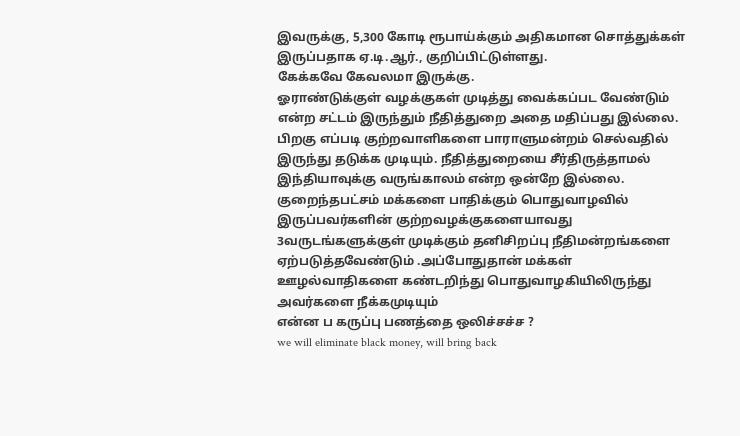இவருக்கு, 5,300 கோடி ரூபாய்க்கும் அதிகமான சொத்துக்கள் இருப்பதாக ஏ.டி.ஆர்., குறிப்பிட்டுள்ளது.
கேக்கவே கேவலமா இருக்கு.
ஓராண்டுக்குள் வழக்குகள் முடித்து வைக்கப்பட வேண்டும் என்ற சட்டம் இருந்தும் நீதித்துறை அதை மதிப்பது இல்லை. பிறகு எப்படி குற்றவாளிகளை பாராளுமன்றம் செல்வதில் இருந்து தடுக்க முடியும். நீதித்துறையை சீர்திருத்தாமல் இந்தியாவுக்கு வருங்காலம் என்ற ஒன்றே இல்லை.
குறைந்தபட்சம் மக்களை பாதிக்கும் பொதுவாழவில் இருப்பவர்களின் குற்றவழக்குகளையாவது 3வருடங்களுக்குள் முடிக்கும் தனிசிறப்பு நீதிமன்றங்களை ஏற்படுத்தவேண்டும் .அப்போதுதான் மக்கள் ஊழல்வாதிகளை கண்டறிந்து பொதுவாழகியிலிருந்து அவர்களை நீக்கமுடியும்
என்ன ப கருப்பு பணத்தை ஒலிச்சச்ச ?
we will eliminate black money, will bring back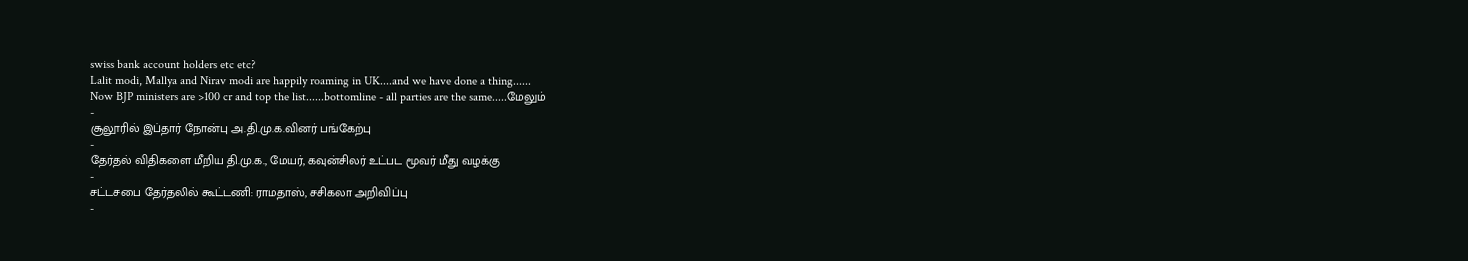swiss bank account holders etc etc?
Lalit modi, Mallya and Nirav modi are happily roaming in UK....and we have done a thing......
Now BJP ministers are >100 cr and top the list......bottomline - all parties are the same.....மேலும்
-
சூலூரில் இப்தார் நோன்பு அ.தி.மு.க.வினர் பங்கேற்பு
-
தேர்தல் விதிகளை மீறிய தி.மு.க., மேயர், கவுன்சிலர் உட்பட மூவர் மீது வழக்கு
-
சட்டசபை தேர்தலில் கூட்டணி: ராமதாஸ், சசிகலா அறிவிப்பு
-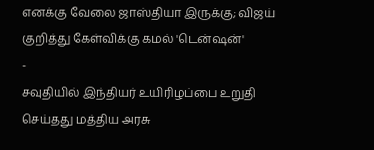எனக்கு வேலை ஜாஸ்தியா இருக்கு; விஜய் குறித்து கேள்விக்கு கமல் 'டென்ஷன்'
-
சவுதியில் இந்தியர் உயிரிழப்பை உறுதி செய்தது மத்திய அரசு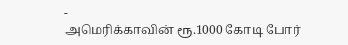-
அமெரிக்காவின் ரூ.1000 கோடி போர்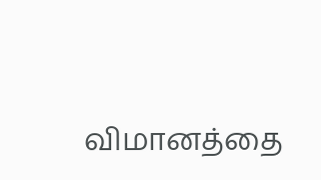விமானத்தை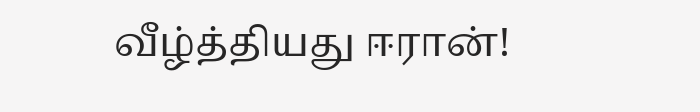வீழ்த்தியது ஈரான்!